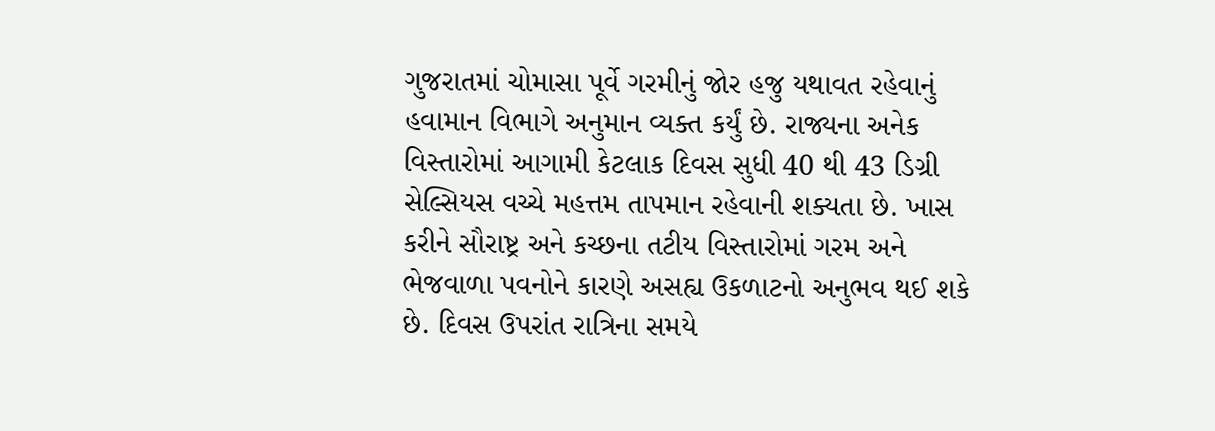ગુજરાતમાં ચોમાસા પૂર્વે ગરમીનું જોર હજુ યથાવત રહેવાનું હવામાન વિભાગે અનુમાન વ્યક્ત કર્યું છે. રાજ્યના અનેક વિસ્તારોમાં આગામી કેટલાક દિવસ સુધી 40 થી 43 ડિગ્રી સેલ્સિયસ વચ્ચે મહત્તમ તાપમાન રહેવાની શક્યતા છે. ખાસ કરીને સૌરાષ્ટ્ર અને કચ્છના તટીય વિસ્તારોમાં ગરમ અને ભેજવાળા પવનોને કારણે અસહ્ય ઉકળાટનો અનુભવ થઈ શકે છે. દિવસ ઉપરાંત રાત્રિના સમયે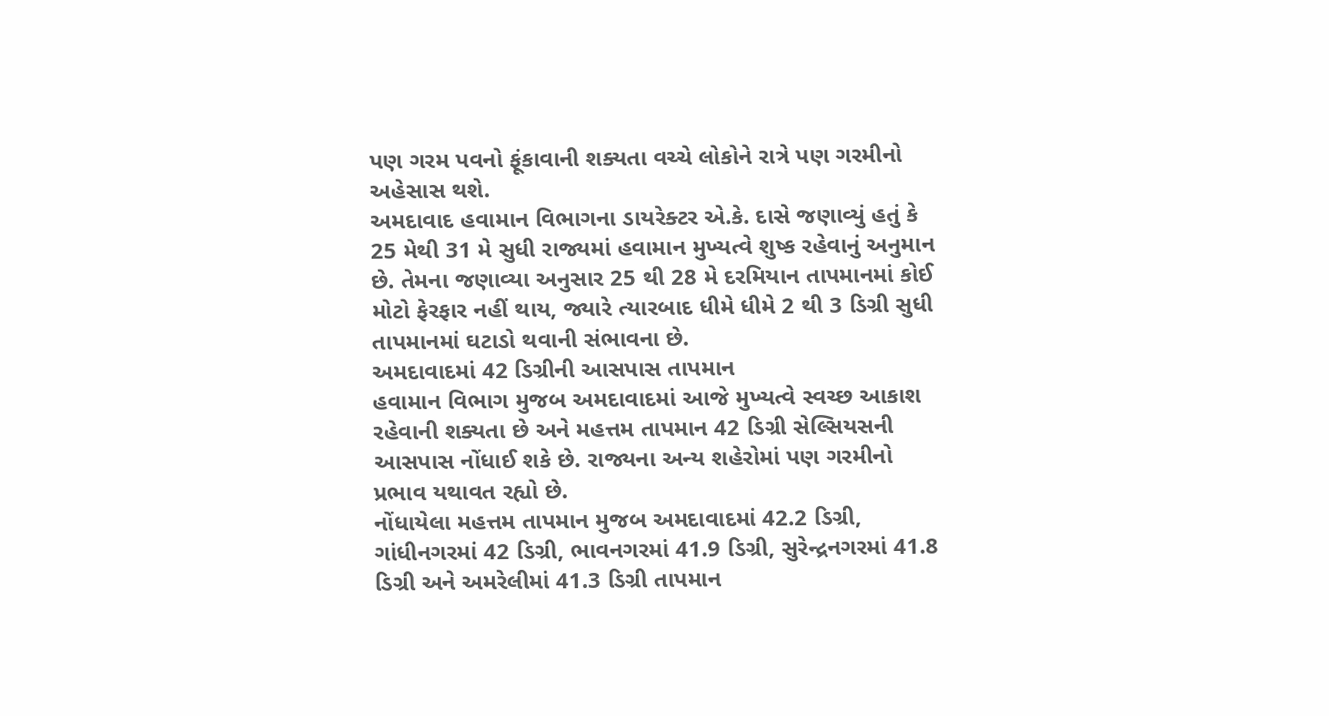પણ ગરમ પવનો ફૂંકાવાની શક્યતા વચ્ચે લોકોને રાત્રે પણ ગરમીનો અહેસાસ થશે.
અમદાવાદ હવામાન વિભાગના ડાયરેક્ટર એ.કે. દાસે જણાવ્યું હતું કે 25 મેથી 31 મે સુધી રાજ્યમાં હવામાન મુખ્યત્વે શુષ્ક રહેવાનું અનુમાન છે. તેમના જણાવ્યા અનુસાર 25 થી 28 મે દરમિયાન તાપમાનમાં કોઈ મોટો ફેરફાર નહીં થાય, જ્યારે ત્યારબાદ ધીમે ધીમે 2 થી 3 ડિગ્રી સુધી તાપમાનમાં ઘટાડો થવાની સંભાવના છે.
અમદાવાદમાં 42 ડિગ્રીની આસપાસ તાપમાન
હવામાન વિભાગ મુજબ અમદાવાદમાં આજે મુખ્યત્વે સ્વચ્છ આકાશ રહેવાની શક્યતા છે અને મહત્તમ તાપમાન 42 ડિગ્રી સેલ્સિયસની આસપાસ નોંધાઈ શકે છે. રાજ્યના અન્ય શહેરોમાં પણ ગરમીનો પ્રભાવ યથાવત રહ્યો છે.
નોંધાયેલા મહત્તમ તાપમાન મુજબ અમદાવાદમાં 42.2 ડિગ્રી, ગાંધીનગરમાં 42 ડિગ્રી, ભાવનગરમાં 41.9 ડિગ્રી, સુરેન્દ્રનગરમાં 41.8 ડિગ્રી અને અમરેલીમાં 41.3 ડિગ્રી તાપમાન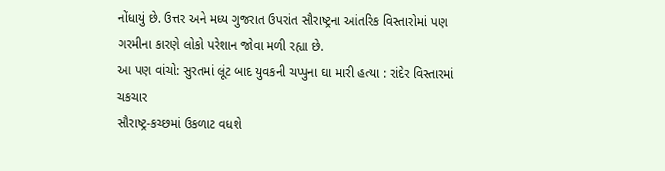નોંધાયું છે. ઉત્તર અને મધ્ય ગુજરાત ઉપરાંત સૌરાષ્ટ્રના આંતરિક વિસ્તારોમાં પણ ગરમીના કારણે લોકો પરેશાન જોવા મળી રહ્યા છે.
આ પણ વાંચો: સુરતમાં લૂંટ બાદ યુવકની ચપ્પુના ઘા મારી હત્યા : રાંદેર વિસ્તારમાં ચકચાર
સૌરાષ્ટ્ર-કચ્છમાં ઉકળાટ વધશે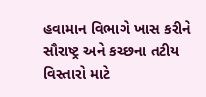હવામાન વિભાગે ખાસ કરીને સૌરાષ્ટ્ર અને કચ્છના તટીય વિસ્તારો માટે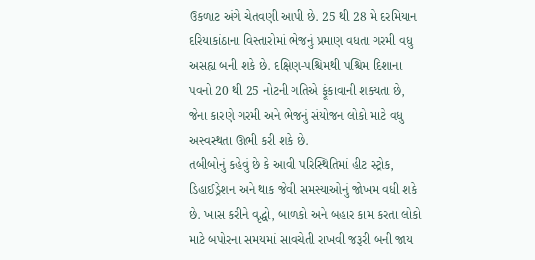ઉકળાટ અંગે ચેતવણી આપી છે. 25 થી 28 મે દરમિયાન દરિયાકાંઠાના વિસ્તારોમાં ભેજનું પ્રમાણ વધતા ગરમી વધુ અસહ્ય બની શકે છે. દક્ષિણ-પશ્ચિમથી પશ્ચિમ દિશાના પવનો 20 થી 25 નોટની ગતિએ ફૂંકાવાની શક્યતા છે, જેના કારણે ગરમી અને ભેજનું સંયોજન લોકો માટે વધુ અસ્વસ્થતા ઊભી કરી શકે છે.
તબીબોનું કહેવું છે કે આવી પરિસ્થિતિમાં હીટ સ્ટ્રોક, ડિહાઈડ્રેશન અને થાક જેવી સમસ્યાઓનું જોખમ વધી શકે છે. ખાસ કરીને વૃદ્ધો, બાળકો અને બહાર કામ કરતા લોકો માટે બપોરના સમયમાં સાવચેતી રાખવી જરૂરી બની જાય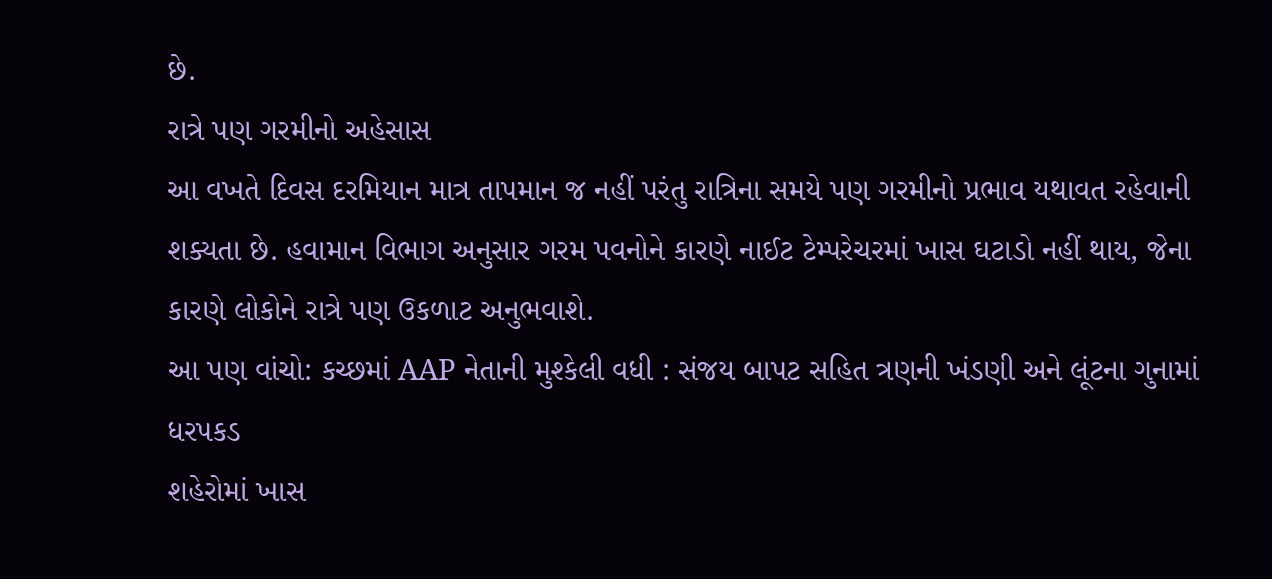છે.
રાત્રે પણ ગરમીનો અહેસાસ
આ વખતે દિવસ દરમિયાન માત્ર તાપમાન જ નહીં પરંતુ રાત્રિના સમયે પણ ગરમીનો પ્રભાવ યથાવત રહેવાની શક્યતા છે. હવામાન વિભાગ અનુસાર ગરમ પવનોને કારણે નાઈટ ટેમ્પરેચરમાં ખાસ ઘટાડો નહીં થાય, જેના કારણે લોકોને રાત્રે પણ ઉકળાટ અનુભવાશે.
આ પણ વાંચો: કચ્છમાં AAP નેતાની મુશ્કેલી વધી : સંજય બાપટ સહિત ત્રણની ખંડણી અને લૂંટના ગુનામાં ધરપકડ
શહેરોમાં ખાસ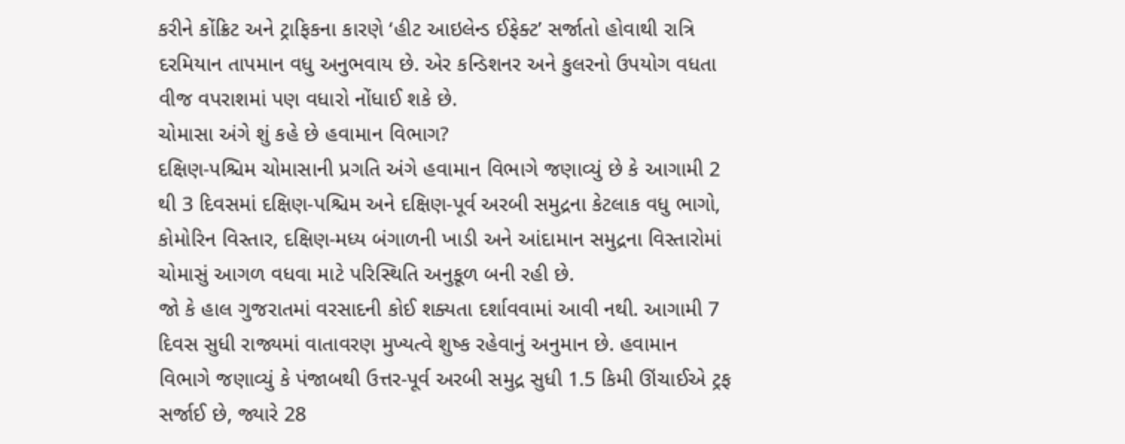કરીને કોંક્રિટ અને ટ્રાફિકના કારણે ‘હીટ આઇલેન્ડ ઈફેક્ટ’ સર્જાતો હોવાથી રાત્રિ દરમિયાન તાપમાન વધુ અનુભવાય છે. એર કન્ડિશનર અને કુલરનો ઉપયોગ વધતા વીજ વપરાશમાં પણ વધારો નોંધાઈ શકે છે.
ચોમાસા અંગે શું કહે છે હવામાન વિભાગ?
દક્ષિણ-પશ્ચિમ ચોમાસાની પ્રગતિ અંગે હવામાન વિભાગે જણાવ્યું છે કે આગામી 2 થી 3 દિવસમાં દક્ષિણ-પશ્ચિમ અને દક્ષિણ-પૂર્વ અરબી સમુદ્રના કેટલાક વધુ ભાગો, કોમોરિન વિસ્તાર, દક્ષિણ-મધ્ય બંગાળની ખાડી અને આંદામાન સમુદ્રના વિસ્તારોમાં ચોમાસું આગળ વધવા માટે પરિસ્થિતિ અનુકૂળ બની રહી છે.
જો કે હાલ ગુજરાતમાં વરસાદની કોઈ શક્યતા દર્શાવવામાં આવી નથી. આગામી 7 દિવસ સુધી રાજ્યમાં વાતાવરણ મુખ્યત્વે શુષ્ક રહેવાનું અનુમાન છે. હવામાન વિભાગે જણાવ્યું કે પંજાબથી ઉત્તર-પૂર્વ અરબી સમુદ્ર સુધી 1.5 કિમી ઊંચાઈએ ટ્રફ સર્જાઈ છે, જ્યારે 28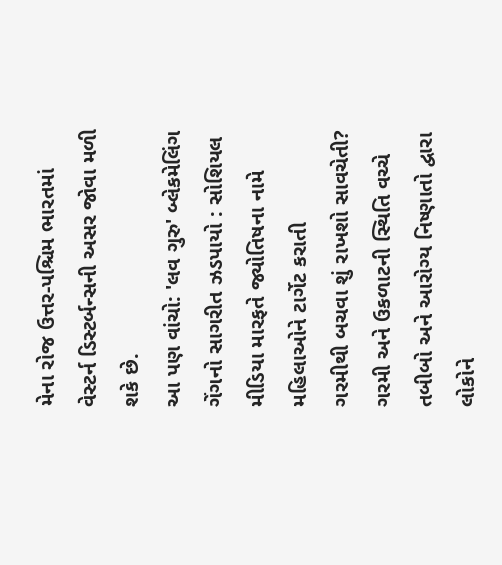મેના રોજ ઉત્તર-પશ્ચિમ ભારતમાં વેસ્ટર્ન ડિસ્ટર્બન્સની અસર જોવા મળી શકે છે.
આ પણ વાંચો: 'લવ ગુરુ' બ્લેકમેલિંગ ગેંગનો સાગરીત ઝડપાયો : સોશિયલ મીડિયા મારફતે જ્યોતિષના નામે મહિલાઓને ટાર્ગેટ કરાતી
ગરમીથી બચવા શું રાખશો સાવચેતી?
ગરમી અને ઉકળાટની સ્થિતિ વચ્ચે તબીબો અને આરોગ્ય નિષ્ણાતો દ્વારા લોકોને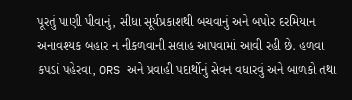પૂરતું પાણી પીવાનું, સીધા સૂર્યપ્રકાશથી બચવાનું અને બપોર દરમિયાન અનાવશ્યક બહાર ન નીકળવાની સલાહ આપવામાં આવી રહી છે. હળવા કપડાં પહેરવા, ORS અને પ્રવાહી પદાર્થોનું સેવન વધારવું અને બાળકો તથા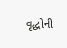વૃદ્ધોની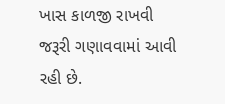ખાસ કાળજી રાખવી જરૂરી ગણાવવામાં આવી રહી છે.